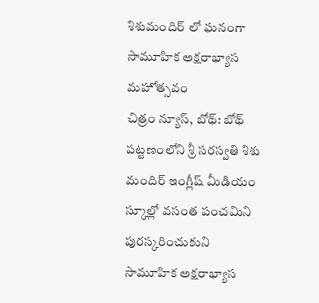శిశుమందిర్ లో ఘనంగా సామూహిక అక్షరాభ్యాస మహోత్సవం
చిత్రం న్యూస్, బోథ్: బోథ్ పట్టణంలోని శ్రీ సరస్వతి శిశు మందిర్ ఇంగ్లీష్ మీడియం స్కూల్లో వసంత పంచమిని పురస్కరించుకుని సామూహిక అక్షరాభ్యాస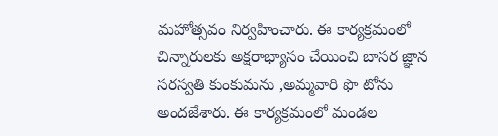మహోత్సవం నిర్వహించారు. ఈ కార్యక్రమంలో చిన్నారులకు అక్షరాభ్యాసం చేయించి బాసర జ్ఞాన సరస్వతి కుంకుమను ,అమ్మవారి ఫొ టోను అందజేశారు. ఈ కార్యక్రమంలో మండల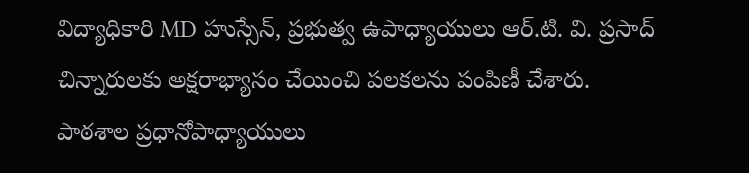విద్యాధికారి MD హుస్సేన్, ప్రభుత్వ ఉపాధ్యాయులు ఆర్.టి. వి. ప్రసాద్ చిన్నారులకు అక్షరాభ్యాసం చేయించి పలకలను పంపిణీ చేశారు. పాఠశాల ప్రధానోపాధ్యాయులు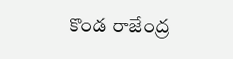కొండ రాజేంద్ర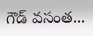గౌడ్ వసంత...